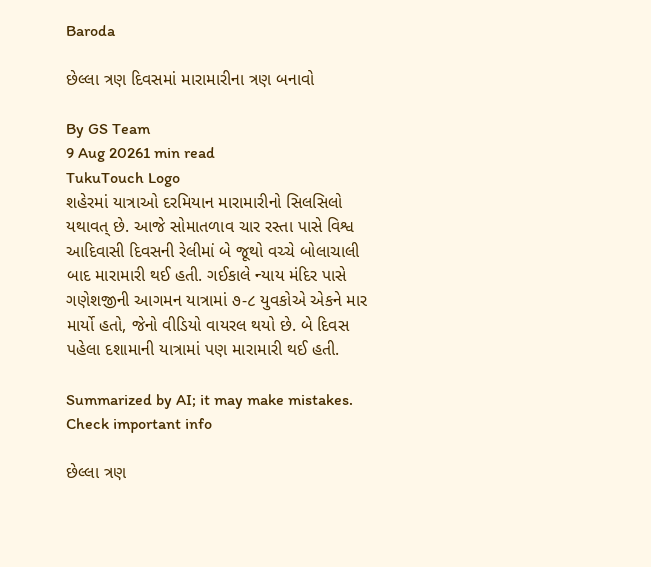Baroda

છેલ્લા ત્રણ દિવસમાં મારામારીના ત્રણ બનાવો

By GS Team
9 Aug 20261 min read
TukuTouch Logo
શહેરમાં યાત્રાઓ દરમિયાન મારામારીનો સિલસિલો યથાવત્ છે. આજે સોમાતળાવ ચાર રસ્તા પાસે વિશ્વ આદિવાસી દિવસની રેલીમાં બે જૂથો વચ્ચે બોલાચાલી બાદ મારામારી થઈ હતી. ગઈકાલે ન્યાય મંદિર પાસે ગણેશજીની આગમન યાત્રામાં ૭-૮ યુવકોએ એકને માર માર્યો હતો, જેનો વીડિયો વાયરલ થયો છે. બે દિવસ પહેલા દશામાની યાત્રામાં પણ મારામારી થઈ હતી.

Summarized by AI; it may make mistakes. Check important info

છેલ્લા ત્રણ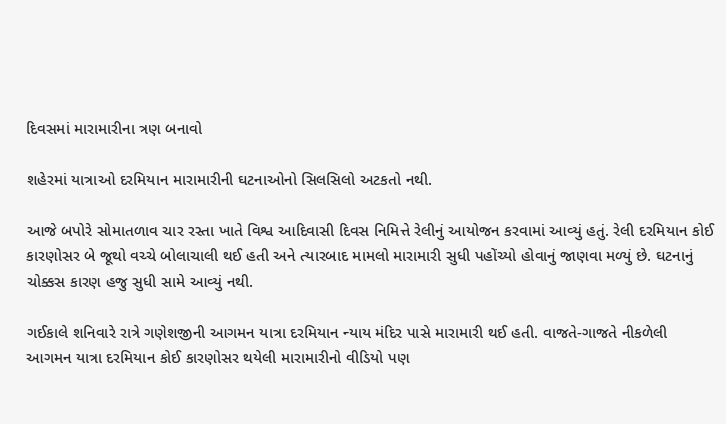દિવસમાં મારામારીના ત્રણ બનાવો

શહેરમાં યાત્રાઓ દરમિયાન મારામારીની ઘટનાઓનો સિલસિલો અટકતો નથી.

આજે બપોરે સોમાતળાવ ચાર રસ્તા ખાતે વિશ્વ આદિવાસી દિવસ નિમિત્તે રેલીનું આયોજન કરવામાં આવ્યું હતું. રેલી દરમિયાન કોઈ કારણોસર બે જૂથો વચ્ચે બોલાચાલી થઈ હતી અને ત્યારબાદ મામલો મારામારી સુધી પહોંચ્યો હોવાનું જાણવા મળ્યું છે. ઘટનાનું ચોક્કસ કારણ હજુ સુધી સામે આવ્યું નથી.

ગઈકાલે શનિવારે રાત્રે ગણેશજીની આગમન યાત્રા દરમિયાન ન્યાય મંદિર પાસે મારામારી થઈ હતી. વાજતે-ગાજતે નીકળેલી આગમન યાત્રા દરમિયાન કોઈ કારણોસર થયેલી મારામારીનો વીડિયો પણ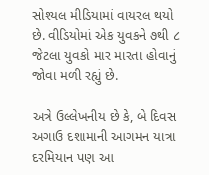સોશ્યલ મીડિયામાં વાયરલ થયો છે. વીડિયોમાં એક યુવકને ૭થી ૮ જેટલા યુવકો માર મારતા હોવાનું જોવા મળી રહ્યું છે.

અત્રે ઉલ્લેખનીય છે કે, બે દિવસ અગાઉ દશામાની આગમન યાત્રા દરમિયાન પણ આ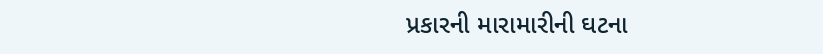પ્રકારની મારામારીની ઘટના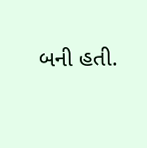બની હતી.